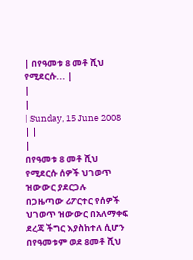| በየዓመቱ 8 መቶ ሺህ የሚደርሱ... |
|
|
| Sunday, 15 June 2008 | |
|
በየዓመቱ 8 መቶ ሺህ የሚደርሱ ሰዎች ህገወጥ ዝውውር ያደርጋሉ
በጋዜጣው ሪፖርተር የሰዎች ህገወጥ ዝውውር በአለማቀፍ ደረጃ ችግር እያስከተለ ሲሆን በየዓመቱም ወደ 8መቶ ሺህ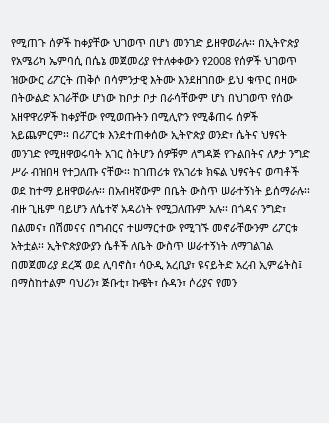የሚጠጉ ሰዎች ከቀያቸው ህገወጥ በሆነ መንገድ ይዘዋወራሉ፡፡ በኢትዮጵያ የአሜሪካ ኤምባሲ በሴኔ መጀመሪያ የተለቀቀውን የ2008 የሰዎች ህገወጥ ዝውውር ሪፖርት ጠቅሶ በሳምንታዊ እትሙ እንደዘገበው ይህ ቁጥር በዛው በትውልድ አገራቸው ሆነው ከቦታ ቦታ በራሳቸውም ሆነ በህገወጥ የሰው አዘዋዋሪዎች ከቀያቸው የሚወጡትን በሚሊዮን የሚቆጠሩ ሰዎች አይጨምርም፡፡ በሪፖርቱ እንደተጠቀሰው ኢትዮጵያ ወንድ፣ ሴትና ህፃናት መንገድ የሚዘዋወሩባት አገር ስትሆን ሰዎቹም ለግዳጅ የጉልበትና ለፆታ ንግድ ሥራ ብዝበዛ የተጋለጡ ናቸው፡፡ ከገጠሪቱ የአገሪቱ ክፍል ህፃናትና ወጣቶች ወደ ከተማ ይዘዋወራሉ፡፡ በአብዛኛውም በቤት ውስጥ ሠራተኝነት ይሰማራሉ፡፡ ብዙ ጊዜም ባይሆን ለሴተኛ አዳሪነት የሚጋለጡም አሉ፡፡ በጎዳና ንግድ፣ በልመና፣ በሽመናና በግብርና ተሠማርተው የሚገኙ መኖራቸውንም ሪፖርቱ አትቷል፡፡ ኢትዮጵያውያን ሴቶች ለቤት ውስጥ ሠራተኝነት ለማገልገል በመጀመሪያ ደረጃ ወደ ሊባኖስ፣ ሳዑዲ አረቢያ፣ ዩናይትድ አረብ ኢምሬትስ፤ በማስከተልም ባህሪን፣ ጅቡቲ፣ ኩዌት፣ ሱዳን፣ ሶሪያና የመን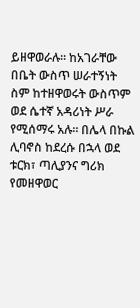ይዘዋወራሉ፡፡ ከአገራቸው በቤት ውስጥ ሠራተኝነት ስም ከተዘዋወሩት ውስጥም ወደ ሴተኛ አዳሪነት ሥራ የሚሰማሩ አሉ፡፡ በሌላ በኩል ሊባኖስ ከደረሱ በኋላ ወደ ቱርክ፣ ጣሊያንና ግሪክ የመዘዋወር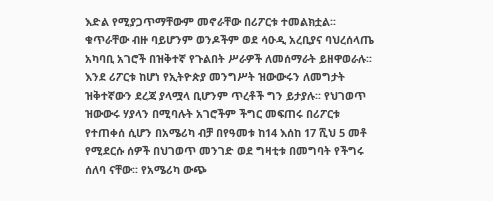እድል የሚያጋጥማቸውም መኖራቸው በሪፖርቱ ተመልክቷል፡፡ ቁጥራቸው ብዙ ባይሆንም ወንዶችም ወደ ሳዑዲ አረቢያና ባህረሰላጤ አካባቢ አገሮች በዝቅተኛ የጉልበት ሥራዎች ለመሰማራት ይዘዋወራሉ፡፡ እንደ ሪፖርቱ ከሆነ የኢትዮጵያ መንግሥት ዝውውሩን ለመግታት ዝቅተኛውን ደረጃ ያላሟላ ቢሆንም ጥረቶች ግን ይታያሉ፡፡ የህገወጥ ዝውውሩ ሃያላን በሚባሉት አገሮችም ችግር መፍጠሩ በሪፖርቱ የተጠቀሰ ሲሆን በአሜሪካ ብቻ በየዓመቱ ከ14 እሰከ 17 ሺህ 5 መቶ የሚደርሱ ሰዎች በህገወጥ መንገድ ወደ ግዛቲቱ በመግባት የችግሩ ሰለባ ናቸው፡፡ የአሜሪካ ውጭ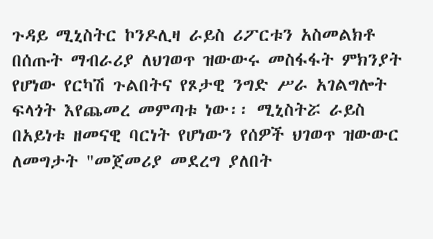ጉዳይ ሚኒስትር ኮንዶሊዛ ራይስ ሪፖርቱን አስመልክቶ በሰጡት ማብራሪያ ለህገወጥ ዝውውሩ መስፋፋት ምክንያት የሆነው የርካሽ ጉልበትና የጾታዊ ንግድ ሥራ አገልግሎት ፍላጎት እየጨመረ መምጣቱ ነው፡፡ ሚኒስትሯ ራይስ በአይነቱ ዘመናዊ ባርነት የሆነውን የሰዎች ህገወጥ ዝውውር ለመግታት "መጀመሪያ መደረግ ያለበት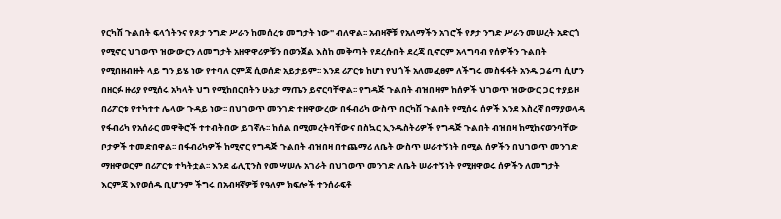የርካሽ ጉልበት ፍላጎትንና የጾታ ንግድ ሥራን ከመሰረቱ መግታት ነው" ብለዋል፡፡ አብዛኞቹ የአለማችን አገሮች የፆታ ንግድ ሥራን መሠረት አድርጎ የሚኖር ህገወጥ ዝውውርን ለመግታት አዘዋዋሪዎቹን በወንጀል እስከ መቅጣት የደረሱበት ደረጃ ቢኖርም አላግባብ የሰዎችን ጉልበት የሚበዘብዙት ላይ ግን ይሄ ነው የተባለ ርምጃ ሲወሰድ አይታይም፡፡ እንደ ሪፖርቱ ከሆነ የህጎች አለመፈፀም ለችግሩ መስፋፋት አንዱ ጋሬጣ ሲሆን በዘርፉ ዙሪያ የሚሰሩ አካላት ህግ የሚከበርበትን ሁኔታ ማጤን ይኖርባቸዋል፡፡ የግዳጅ ጉልበት ብዝበዛም ከሰዎች ህገወጥ ዝውውር ጋር ተያይዞ በሪፖርቱ የተካተተ ሌላው ጉዳይ ነው፡፡ በህገወጥ መንገድ ተዘዋውረው በፋብሪካ ውስጥ በርካሽ ጉልበት የሚሰሩ ሰዎች እንደ እስረኛ በማያወላዳ የፋብሪካ የአሰራር መዋቅሮች ተተብትበው ይገኛሉ፡፡ ከሰል በሚመረትባቸውና በስኳር ኢንዱስትሪዎች የግዳጅ ጉልበት ብዝበዛ ከሚከናወንባቸው ቦታዎች ተመድበዋል፡፡ በፋብሪካዎች ከሚኖር የግዳጅ ጉልበት ብዝበዛ በተጨማሪ ለቤት ውስጥ ሠራተኝነት በሚል ሰዎችን በህገወጥ መንገድ ማዘዋወርም በሪፖርቱ ተካትቷል፡፡ እንደ ፊሊፒንስ የመሣሠሉ አገራት በህገወጥ መንገድ ለቤት ሠራተኝነት የሚዘዋወሩ ሰዎችን ለመግታት እርምጃ እየወሰዱ ቢሆንም ችግሩ በአብዛኛዎቹ የዓለም ክፍሎች ተንሰራፍቶ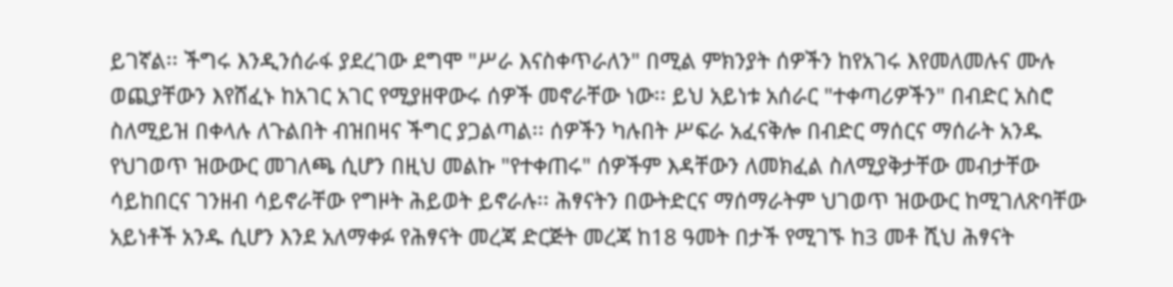ይገኛል፡፡ ችግሩ እንዲንሰራፋ ያደረገው ደግሞ "ሥራ እናስቀጥራለን" በሚል ምክንያት ሰዎችን ከየአገሩ እየመለመሉና ሙሉ ወጪያቸውን እየሸፈኑ ከአገር አገር የሚያዘዋውሩ ሰዎች መኖራቸው ነው፡፡ ይህ አይነቱ አሰራር "ተቀጣሪዎችን" በብድር አስሮ ስለሚይዝ በቀላሉ ለጉልበት ብዝበዛና ችግር ያጋልጣል፡፡ ሰዎችን ካሉበት ሥፍራ አፈናቅሎ በብድር ማሰርና ማሰራት አንዱ የህገወጥ ዝውውር መገለጫ ሲሆን በዚህ መልኩ "የተቀጠሩ" ሰዎችም እዳቸውን ለመክፈል ስለሚያቅታቸው መብታቸው ሳይከበርና ገንዘብ ሳይኖራቸው የግዞት ሕይወት ይኖራሉ፡፡ ሕፃናትን በውትድርና ማሰማራትም ህገወጥ ዝውውር ከሚገለጽባቸው አይነቶች አንዱ ሲሆን እንደ አለማቀፉ የሕፃናት መረጃ ድርጅት መረጃ ከ18 ዓመት በታች የሚገኙ ከ3 መቶ ሺህ ሕፃናት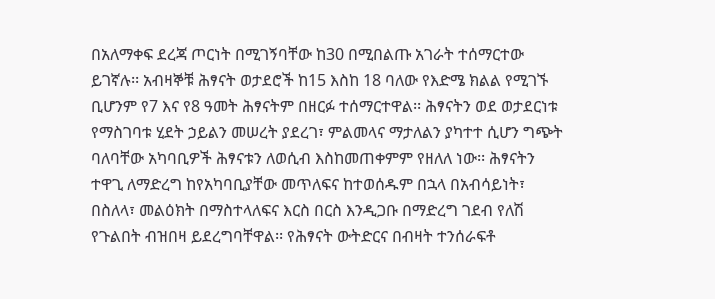በአለማቀፍ ደረጃ ጦርነት በሚገኝባቸው ከ30 በሚበልጡ አገራት ተሰማርተው ይገኛሉ፡፡ አብዛኞቹ ሕፃናት ወታደሮች ከ15 እስከ 18 ባለው የእድሜ ክልል የሚገኙ ቢሆንም የ7 እና የ8 ዓመት ሕፃናትም በዘርፉ ተሰማርተዋል፡፡ ሕፃናትን ወደ ወታደርነቱ የማስገባቱ ሂደት ኃይልን መሠረት ያደረገ፣ ምልመላና ማታለልን ያካተተ ሲሆን ግጭት ባለባቸው አካባቢዎች ሕፃናቱን ለወሲብ እስከመጠቀምም የዘለለ ነው፡፡ ሕፃናትን ተዋጊ ለማድረግ ከየአካባቢያቸው መጥለፍና ከተወሰዱም በኋላ በአብሳይነት፣ በስለላ፣ መልዕክት በማስተላለፍና እርስ በርስ እንዲጋቡ በማድረግ ገደብ የለሽ የጉልበት ብዝበዛ ይደረግባቸዋል፡፡ የሕፃናት ውትድርና በብዛት ተንሰራፍቶ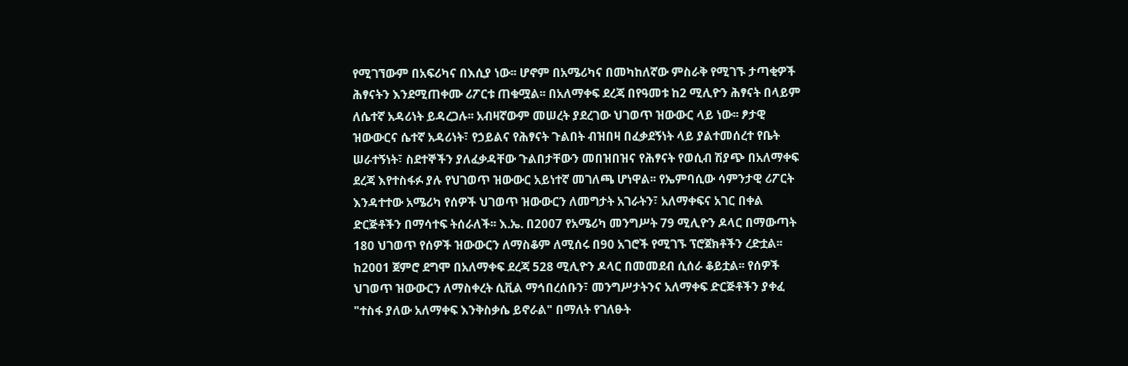የሚገኘውም በአፍሪካና በእሲያ ነው፡፡ ሆኖም በአሜሪካና በመካከለኛው ምስራቅ የሚገኙ ታጣቂዎች ሕፃናትን እንደሚጠቀሙ ሪፖርቱ ጠቁሟል፡፡ በአለማቀፍ ደረጃ በየዓመቱ ከ2 ሚሊዮን ሕፃናት በላይም ለሴተኛ አዳሪነት ይዳረጋሉ፡፡ አብዛኛውም መሠረት ያደረገው ህገወጥ ዝውውር ላይ ነው፡፡ ፆታዊ ዝውውርና ሴተኛ አዳሪነት፣ የኃይልና የሕፃናት ጉልበት ብዝበዛ በፈቃደኝነት ላይ ያልተመሰረተ የቤት ሠራተኝነት፣ ስደተኞችን ያለፈቃዳቸው ጉልበታቸውን መበዝበዝና የሕፃናት የወሲብ ሽያጭ በአለማቀፍ ደረጃ እየተስፋፉ ያሉ የህገወጥ ዝውውር አይነተኛ መገለጫ ሆነዋል፡፡ የኤምባሲው ሳምንታዊ ሪፖርት እንዳተተው አሜሪካ የሰዎች ህገወጥ ዝውውርን ለመግታት አገራትን፣ አለማቀፍና አገር በቀል ድርጅቶችን በማሳተፍ ትሰራለች፡፡ እ.ኤ. በ2007 የአሜሪካ መንግሥት 79 ሚሊዮን ዶላር በማውጣት 180 ህገወጥ የሰዎች ዝውውርን ለማስቆም ለሚሰሩ በ90 አገሮች የሚገኙ ፕሮጀክቶችን ረድቷል፡፡ ከ2001 ጀምሮ ደግሞ በአለማቀፍ ደረጃ 528 ሚሊዮን ዶላር በመመደብ ሲሰራ ቆይቷል፡፡ የሰዎች ህገወጥ ዝውውርን ለማስቀረት ሲቪል ማኅበረሰቡን፣ መንግሥታትንና አለማቀፍ ድርጅቶችን ያቀፈ "ተስፋ ያለው አለማቀፍ እንቅስቃሴ ይኖራል" በማለት የገለፁት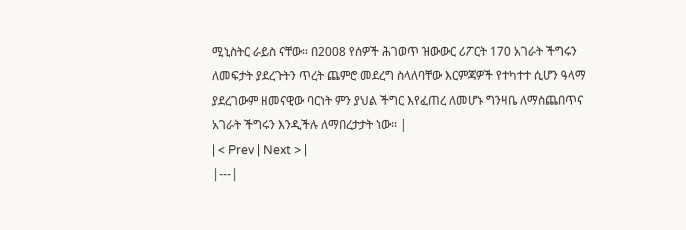ሚኒስትር ራይስ ናቸው፡፡ በ2008 የሰዎች ሕገወጥ ዝውውር ሪፖርት 170 አገራት ችግሩን ለመፍታት ያደረጉትን ጥረት ጨምሮ መደረግ ስላለባቸው እርምጃዎች የተካተተ ሲሆን ዓላማ ያደረገውም ዘመናዊው ባርነት ምን ያህል ችግር እየፈጠረ ለመሆኑ ግንዛቤ ለማስጨበጥና አገራት ችግሩን እንዲችሉ ለማበረታታት ነው፡፡ |
| < Prev | Next > |
|---|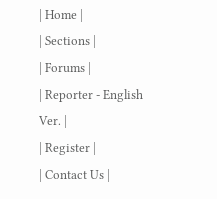| Home |
| Sections |
| Forums |
| Reporter - English Ver. |
| Register |
| Contact Us |